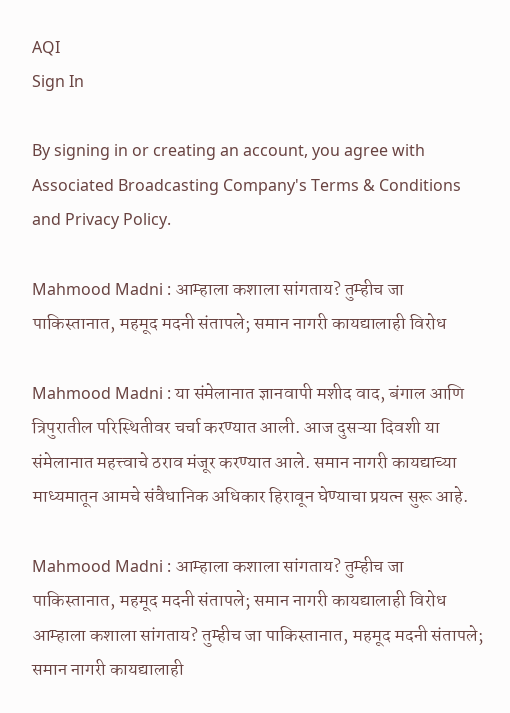AQI
Sign In

By signing in or creating an account, you agree with Associated Broadcasting Company's Terms & Conditions and Privacy Policy.

Mahmood Madni : आम्हाला कशाला सांगताय? तुम्हीच जा पाकिस्तानात, महमूद मदनी संतापले; समान नागरी कायद्यालाही विरोध

Mahmood Madni : या संमेलानात ज्ञानवापी मशीद वाद, बंगाल आणि त्रिपुरातील परिस्थितीवर चर्चा करण्यात आली. आज दुसऱ्या दिवशी या संमेलानात महत्त्वाचे ठराव मंजूर करण्यात आले. समान नागरी कायद्याच्या माध्यमातून आमचे संवैधानिक अधिकार हिरावून घेण्याचा प्रयत्न सुरू आहे.

Mahmood Madni : आम्हाला कशाला सांगताय? तुम्हीच जा पाकिस्तानात, महमूद मदनी संतापले; समान नागरी कायद्यालाही विरोध
आम्हाला कशाला सांगताय? तुम्हीच जा पाकिस्तानात, महमूद मदनी संतापले; समान नागरी कायद्यालाही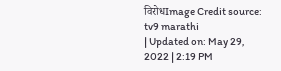विरोधImage Credit source: tv9 marathi
| Updated on: May 29, 2022 | 2:19 PM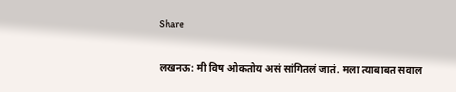Share

लखनऊ: मी विष ओकतोय असं सांगितलं जातं. मला त्याबाबत सवाल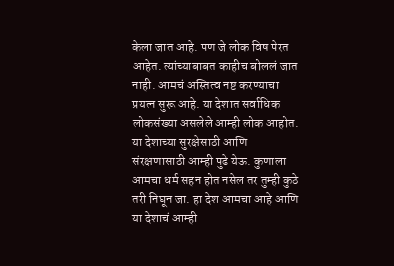केला जात आहे. पण जे लोक विष पेरत आहेत. त्यांच्याबाबत काहीच बोललं जात नाही. आमचं अस्तित्व नष्ट करण्याचा प्रयत्न सुरू आहे. या देशात सर्वाधिक लोकसंख्या असलेले आम्ही लोक आहोत. या देशाच्या सुरक्षेसाठी आणि संरक्षणासाठी आम्ही पुढे येऊ. कुणाला आमचा धर्म सहन होत नसेल तर तुम्ही कुठे तरी निघून जा. हा देश आमचा आहे आणि या देशाचं आम्ही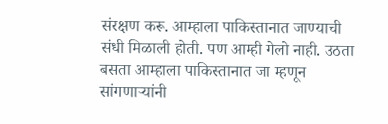संरक्षण करू. आम्हाला पाकिस्तानात जाण्याची संधी मिळाली होती. पण आम्ही गेलो नाही. उठता बसता आम्हाला पाकिस्तानात जा म्हणून सांगणाऱ्यांनी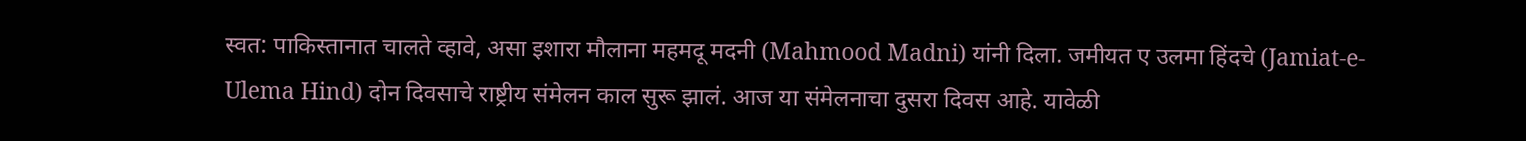स्वत: पाकिस्तानात चालते व्हावे, असा इशारा मौलाना महमदू मदनी (Mahmood Madni) यांनी दिला. जमीयत ए उलमा हिंदचे (Jamiat-e-Ulema Hind) दोन दिवसाचे राष्ट्रीय संमेलन काल सुरू झालं. आज या संमेलनाचा दुसरा दिवस आहे. यावेळी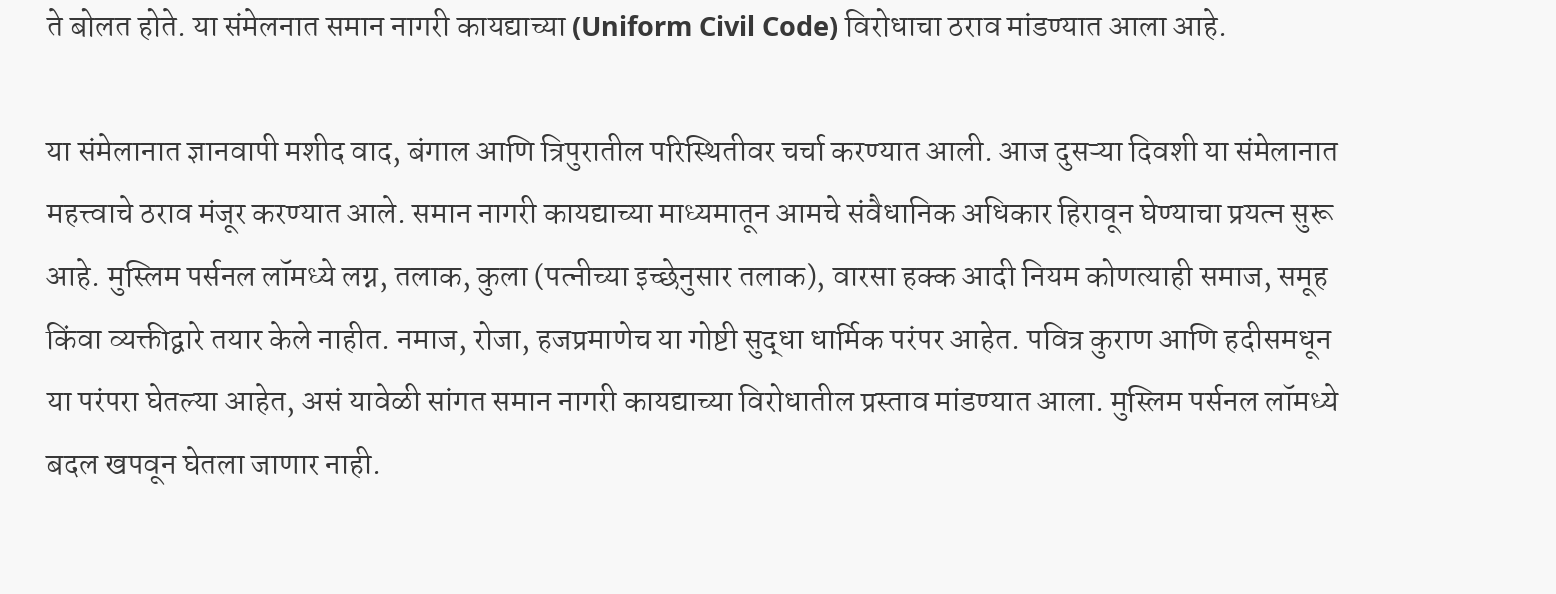ते बोलत होते. या संमेलनात समान नागरी कायद्याच्या (Uniform Civil Code) विरोधाचा ठराव मांडण्यात आला आहे.

या संमेलानात ज्ञानवापी मशीद वाद, बंगाल आणि त्रिपुरातील परिस्थितीवर चर्चा करण्यात आली. आज दुसऱ्या दिवशी या संमेलानात महत्त्वाचे ठराव मंजूर करण्यात आले. समान नागरी कायद्याच्या माध्यमातून आमचे संवैधानिक अधिकार हिरावून घेण्याचा प्रयत्न सुरू आहे. मुस्लिम पर्सनल लॉमध्ये लग्न, तलाक, कुला (पत्नीच्या इच्छेनुसार तलाक), वारसा हक्क आदी नियम कोणत्याही समाज, समूह किंवा व्यक्तीद्वारे तयार केले नाहीत. नमाज, रोजा, हजप्रमाणेच या गोष्टी सुद्धा धार्मिक परंपर आहेत. पवित्र कुराण आणि हदीसमधून या परंपरा घेतल्या आहेत, असं यावेळी सांगत समान नागरी कायद्याच्या विरोधातील प्रस्ताव मांडण्यात आला. मुस्लिम पर्सनल लॉमध्ये बदल खपवून घेतला जाणार नाही.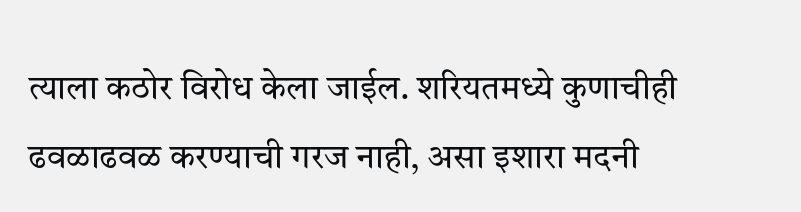त्याला कठोर विरोध केला जाईल. शरियतमध्ये कुणाचीही ढवळाढवळ करण्याची गरज नाही, असा इशारा मदनी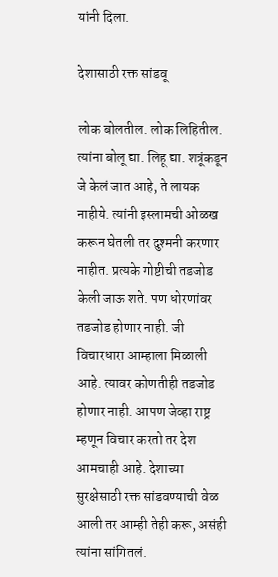यांनी दिला.

देशासाठी रक्त सांडवू

लोक बोलतील. लोक लिहितील. त्यांना बोलू द्या. लिहू द्या. शत्रूंकडून जे केलं जात आहे, ते लायक नाहीये. त्यांनी इस्लामची ओळख करून घेतली तर दुश्मनी करणार नाहीत. प्रत्यके गोष्टीची तडजोड केली जाऊ शते. पण धोरणांवर तडजोड होणार नाही. जी विचारधारा आम्हाला मिळाली आहे. त्यावर कोणतीही तडजोड होणार नाही. आपण जेव्हा राष्ट्र म्हणून विचार करतो तर देश आमचाही आहे. देशाच्या सुरक्षेसाठी रक्त सांडवण्याची वेळ आली तर आम्ही तेही करू, असंही त्यांना सांगितलं.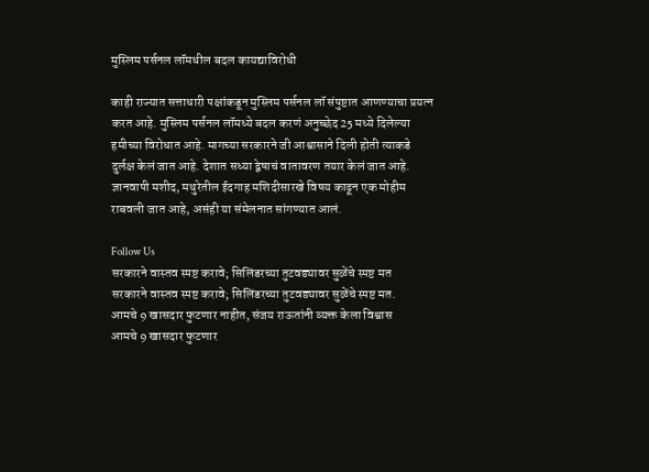मुस्लिम पर्सनल लॉमधील बदल कायद्याविरोधी

काही राज्यात सत्ताधारी पक्षांकडून मुस्लिम पर्सनल लॉ संपुष्टात आणण्याचा प्रयत्न करत आहे. मुस्लिम पर्सनल लॉमध्ये बदल करणं अनुच्छेद 25 मध्ये दिलेल्या हमीच्या विरोधात आहे. मागच्या सरकारने जी आश्वासाने दिली होती त्याकडे दुर्लक्ष केलं जात आहे. देशात सध्या द्वेषाचं वातावरण तयार केलं जात आहे. ज्ञानवापी मशीद, मथुरेतील ईदगाह मशिदीसारखे विषय काढून एक मोहीम राबवली जात आहे, असंही या संमेलनात सांगण्यात आलं.

Follow Us
सरकारने वास्तव स्पष्ट करावे; सिलिंडरच्या तुटवड्यावर सुळेंचे स्पष्ट मत
सरकारने वास्तव स्पष्ट करावे; सिलिंडरच्या तुटवड्यावर सुळेंचे स्पष्ट मत.
आमचे 9 खासदार फुटणार नाहीत, संजय राऊतांनी व्यक्त केला विश्वास
आमचे 9 खासदार फुटणार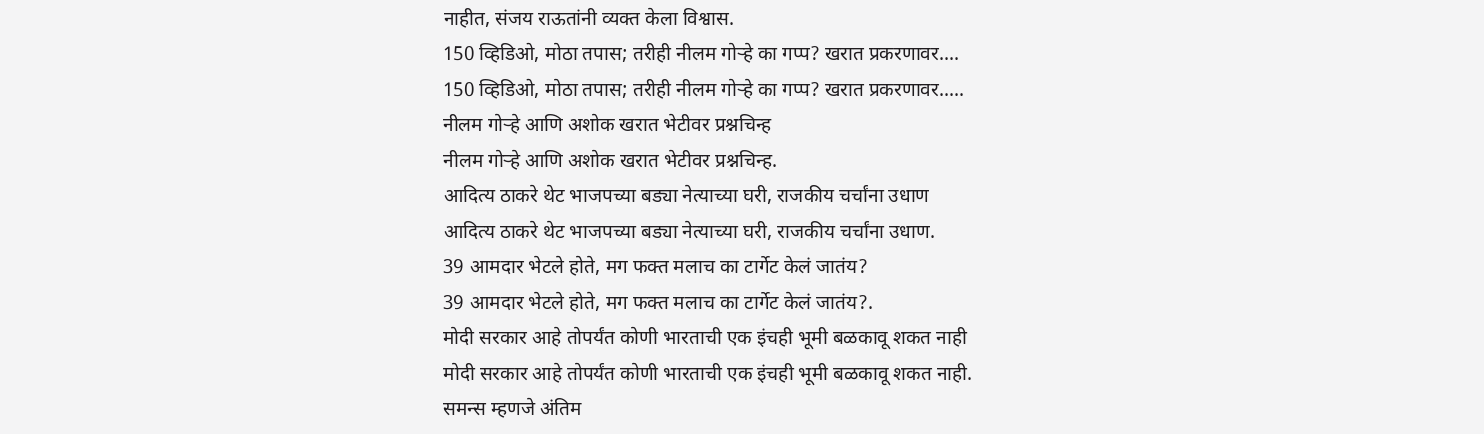नाहीत, संजय राऊतांनी व्यक्त केला विश्वास.
150 व्हिडिओ, मोठा तपास; तरीही नीलम गोऱ्हे का गप्प? खरात प्रकरणावर....
150 व्हिडिओ, मोठा तपास; तरीही नीलम गोऱ्हे का गप्प? खरात प्रकरणावर.....
नीलम गोऱ्हे आणि अशोक खरात भेटीवर प्रश्नचिन्ह
नीलम गोऱ्हे आणि अशोक खरात भेटीवर प्रश्नचिन्ह.
आदित्य ठाकरे थेट भाजपच्या बड्या नेत्याच्या घरी, राजकीय चर्चांना उधाण
आदित्य ठाकरे थेट भाजपच्या बड्या नेत्याच्या घरी, राजकीय चर्चांना उधाण.
39 आमदार भेटले होते, मग फक्त मलाच का टार्गेट केलं जातंय?
39 आमदार भेटले होते, मग फक्त मलाच का टार्गेट केलं जातंय?.
मोदी सरकार आहे तोपर्यंत कोणी भारताची एक इंचही भूमी बळकावू शकत नाही
मोदी सरकार आहे तोपर्यंत कोणी भारताची एक इंचही भूमी बळकावू शकत नाही.
समन्स म्हणजे अंतिम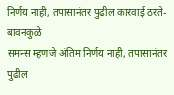निर्णय नाही, तपासानंतर पुढील कारवाई ठरते- बावनकुळे
समन्स म्हणजे अंतिम निर्णय नाही, तपासानंतर पुढील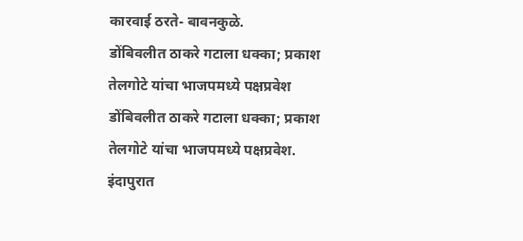कारवाई ठरते- बावनकुळे.
डोंबिवलीत ठाकरे गटाला धक्का; प्रकाश तेलगोटे यांचा भाजपमध्ये पक्षप्रवेश
डोंबिवलीत ठाकरे गटाला धक्का; प्रकाश तेलगोटे यांचा भाजपमध्ये पक्षप्रवेश.
इंदापुरात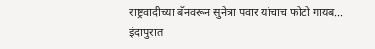राष्ट्रवादीच्या बॅनवरून सुनेत्रा पवार यांचाच फोटो गायब...
इंदापुरात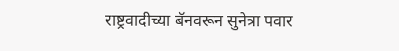राष्ट्रवादीच्या बॅनवरून सुनेत्रा पवार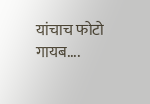यांचाच फोटो गायब....